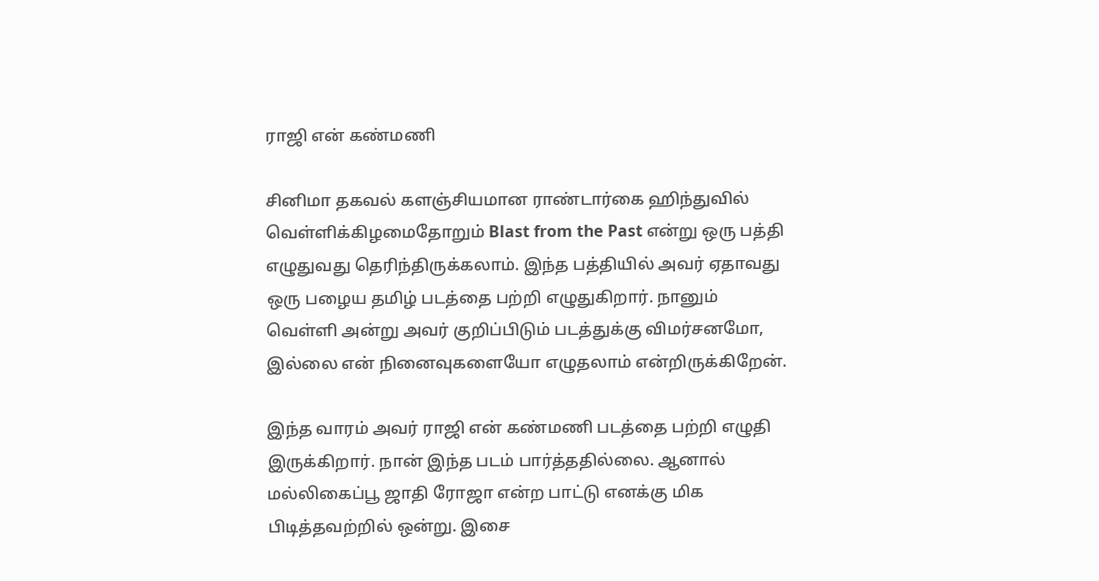ராஜி என் கண்மணி

சினிமா தகவல் களஞ்சியமான ராண்டார்கை ஹிந்துவில் வெள்ளிக்கிழமைதோறும் Blast from the Past என்று ஒரு பத்தி எழுதுவது தெரிந்திருக்கலாம். இந்த பத்தியில் அவர் ஏதாவது ஒரு பழைய தமிழ் படத்தை பற்றி எழுதுகிறார். நானும் வெள்ளி அன்று அவர் குறிப்பிடும் படத்துக்கு விமர்சனமோ, இல்லை என் நினைவுகளையோ எழுதலாம் என்றிருக்கிறேன்.

இந்த வாரம் அவர் ராஜி என் கண்மணி படத்தை பற்றி எழுதி இருக்கிறார். நான் இந்த படம் பார்த்ததில்லை. ஆனால் மல்லிகைப்பூ ஜாதி ரோஜா என்ற பாட்டு எனக்கு மிக பிடித்தவற்றில் ஒன்று. இசை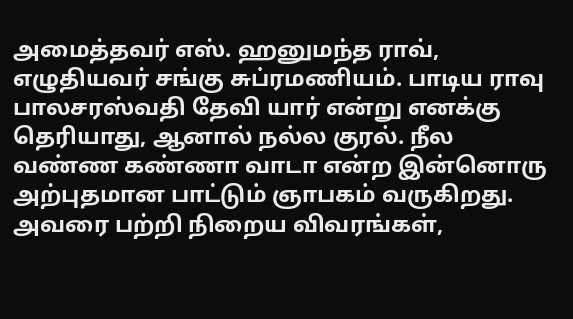அமைத்தவர் எஸ். ஹனுமந்த ராவ், எழுதியவர் சங்கு சுப்ரமணியம். பாடிய ராவு பாலசரஸ்வதி தேவி யார் என்று எனக்கு தெரியாது, ஆனால் நல்ல குரல். நீல வண்ண கண்ணா வாடா என்ற இன்னொரு அற்புதமான பாட்டும் ஞாபகம் வருகிறது. அவரை பற்றி நிறைய விவரங்கள்,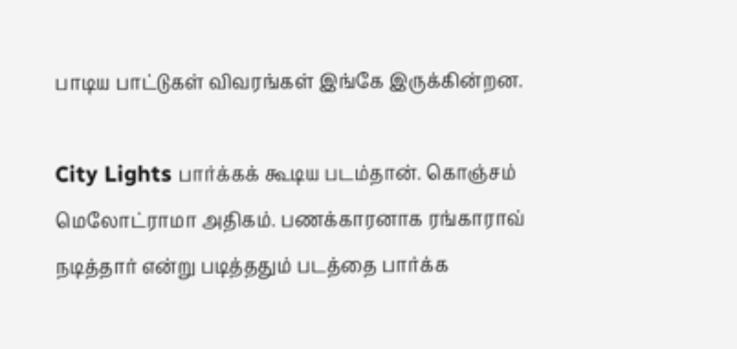பாடிய பாட்டுகள் விவரங்கள் இங்கே இருக்கின்றன.

City Lights பார்க்கக் கூடிய படம்தான். கொஞ்சம் மெலோட்ராமா அதிகம். பணக்காரனாக ரங்காராவ் நடித்தார் என்று படித்ததும் படத்தை பார்க்க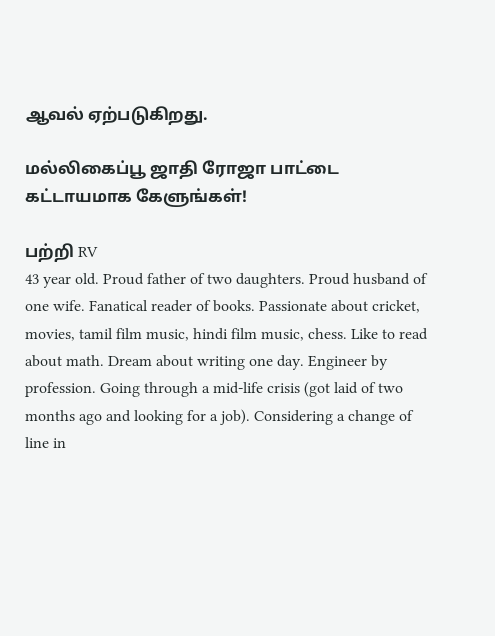ஆவல் ஏற்படுகிறது.

மல்லிகைப்பூ ஜாதி ரோஜா பாட்டை கட்டாயமாக கேளுங்கள்!

பற்றி RV
43 year old. Proud father of two daughters. Proud husband of one wife. Fanatical reader of books. Passionate about cricket, movies, tamil film music, hindi film music, chess. Like to read about math. Dream about writing one day. Engineer by profession. Going through a mid-life crisis (got laid of two months ago and looking for a job). Considering a change of line in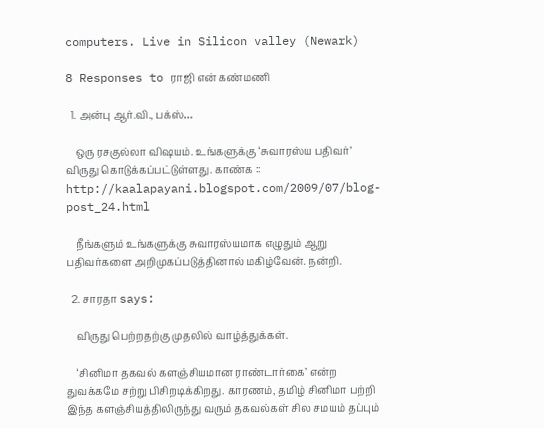computers. Live in Silicon valley (Newark)

8 Responses to ராஜி என் கண்மணி

  1. அன்பு ஆர்.வி., பக்ஸ்…

    ஒரு ரசகுல்லா விஷயம். உங்களுக்கு ‘சுவாரஸ்ய பதிவர்’ விருது கொடுக்கப்பட்டுள்ளது. காண்க :: http://kaalapayani.blogspot.com/2009/07/blog-post_24.html

    நீங்களும் உங்களுக்கு சுவாரஸ்யமாக எழுதும் ஆறு பதிவர்களை அறிமுகப்படுத்தினால் மகிழ்வேன். நன்றி.

  2. சாரதா says:

    விருது பெற்றதற்கு முதலில் வாழ்த்துக்கள்.

    ‘சினிமா தகவல் களஞ்சியமான ராண்டார்கை’ என்ற துவக்கமே சற்று பிசிறடிக்கிறது. காரணம், தமிழ் சினிமா பற்றி இந்த களஞ்சியத்திலிருந்து வரும் தகவல்கள் சில சமயம் தப்பும்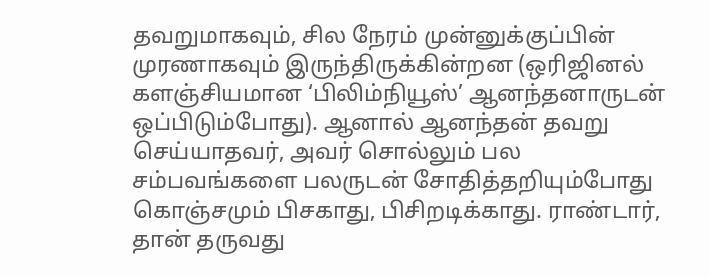தவறுமாகவும், சில நேரம் முன்னுக்குப்பின் முரணாகவும் இருந்திருக்கின்றன (ஒரிஜினல் களஞ்சியமான ‘பிலிம்நியூஸ்’ ஆனந்தனாருடன் ஒப்பிடும்போது). ஆனால் ஆனந்தன் தவறு செய்யாதவர், அவர் சொல்லும் பல சம்பவங்களை பலருடன் சோதித்தறியும்போது கொஞ்சமும் பிசகாது, பிசிறடிக்காது. ராண்டார், தான் தருவது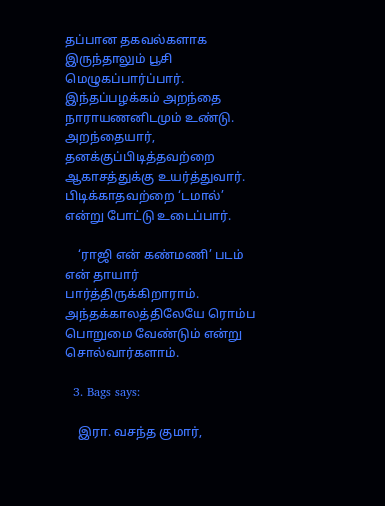தப்பான தகவல்களாக இருந்தாலும் பூசி மெழுகப்பார்ப்பார். இந்தப்பழக்கம் அறந்தை நாராயணனிடமும் உண்டு. அறந்தையார், தனக்குப்பிடித்தவற்றை ஆகாசத்துக்கு உயர்த்துவார். பிடிக்காதவற்றை ‘டமால்’ என்று போட்டு உடைப்பார்.

    ‘ராஜி என் கண்மணி’ படம் என் தாயார் பார்த்திருக்கிறாராம். அந்தக்காலத்திலேயே ரொம்ப பொறுமை வேண்டும் என்று சொல்வார்களாம்.

  3. Bags says:

    இரா. வசந்த குமார்,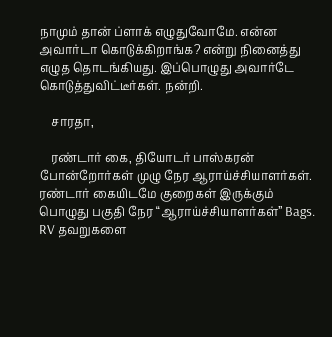நாமும் தான் ப்ளாக் எழுதுவோமே. என்ன அவார்டா கொடுக்கிறாங்க? என்று நினைத்து எழுத தொடங்கியது. இப்பொழுது அவார்டே கொடுத்துவிட்டீர்கள். நன்றி.

    சாரதா,

    ரண்டார் கை, தியோடர் பாஸ்கரன் போன்றோர்கள் முழு நேர ஆராய்ச்சியாளர்கள். ரண்டார் கையிடமே குறைகள் இருக்கும் பொழுது பகுதி நேர “ஆராய்ச்சியாளர்கள்” Bags. RV தவறுகளை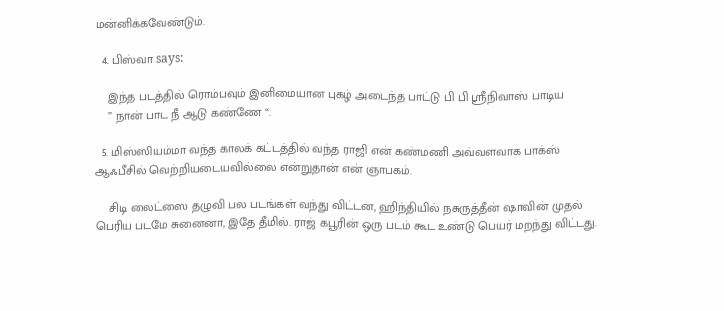மன்னிக்கவேண்டும்.

  4. பிஸ்வா says:

    இந்த படத்தில் ரொம்பவும் இனிமையான புகழ் அடைந்த பாட்டு பி பி ஸ்ரீநிவாஸ் பாடிய
    ” நான் பாட நீ ஆடு கண்ணே “.

  5. மிஸ்ஸியம்மா வந்த காலக் கட்டத்தில் வந்த ராஜி என் கண்மணி அவ்வளவாக பாக்ஸ் ஆஃபீசில் வெற்றியடையவில்லை என்றுதான் என் ஞாபகம்.

    சிடி லைட்ஸை தழுவி பல படங்கள் வந்து விட்டன, ஹிந்தியில் நசுருத்தீன் ஷாவின் முதல் பெரிய படமே சுனைனா, இதே தீமில். ராஜ் கபூரின் ஒரு படம் கூட உண்டு பெயர் மறந்து விட்டது.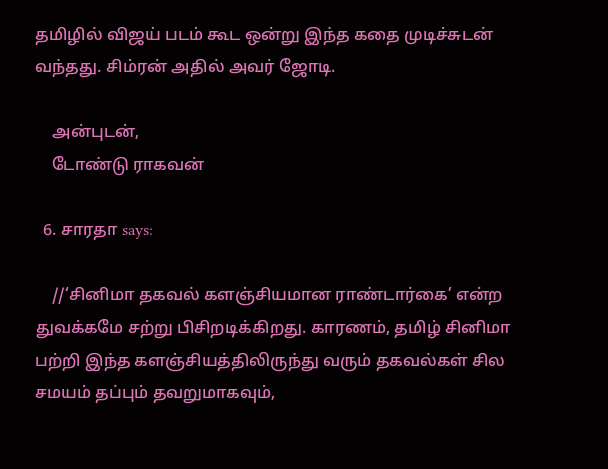தமிழில் விஜய் படம் கூட ஒன்று இந்த கதை முடிச்சுடன் வந்தது. சிம்ரன் அதில் அவர் ஜோடி.

    அன்புடன்,
    டோண்டு ராகவன்

  6. சாரதா says:

    //‘சினிமா தகவல் களஞ்சியமான ராண்டார்கை’ என்ற துவக்கமே சற்று பிசிறடிக்கிறது. காரணம், தமிழ் சினிமா பற்றி இந்த களஞ்சியத்திலிருந்து வரும் தகவல்கள் சில சமயம் தப்பும் தவறுமாகவும்,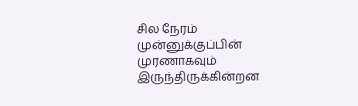சில நேரம் முன்னுக்குப்பின் முரணாகவும் இருந்திருக்கின்றன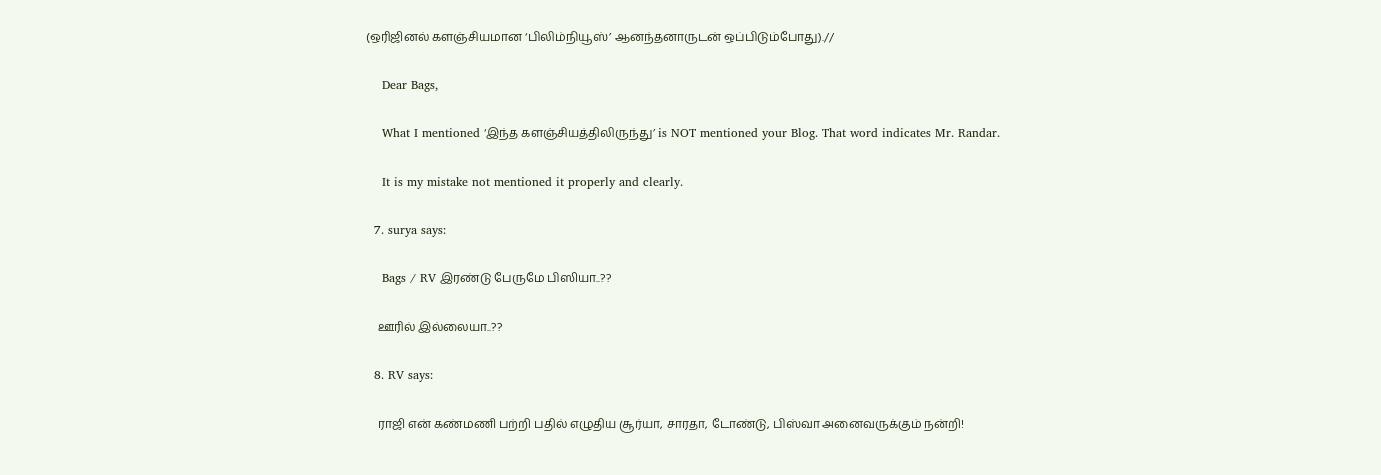(ஒரிஜினல் களஞ்சியமான ‘பிலிம்நியூஸ்’ ஆனந்தனாருடன் ஒப்பிடும்போது).//

    Dear Bags,

    What I mentioned ‘இந்த களஞ்சியத்திலிருந்து’ is NOT mentioned your Blog. That word indicates Mr. Randar.

    It is my mistake not mentioned it properly and clearly.

  7. surya says:

    Bags / RV இரண்டு பேருமே பிஸியா..??

    ஊரில் இல்லையா..??

  8. RV says:

    ராஜி என் கண்மணி பற்றி பதில் எழுதிய சூர்யா, சாரதா, டோண்டு, பிஸ்வா அனைவருக்கும் நன்றி!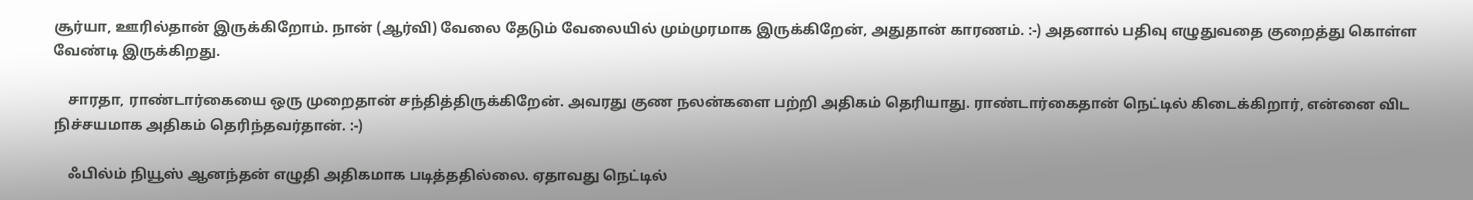சூர்யா, ஊரில்தான் இருக்கிறோம். நான் (ஆர்வி) வேலை தேடும் வேலையில் மும்முரமாக இருக்கிறேன், அதுதான் காரணம். :-) அதனால் பதிவு எழுதுவதை குறைத்து கொள்ள வேண்டி இருக்கிறது.

    சாரதா, ராண்டார்கையை ஒரு முறைதான் சந்தித்திருக்கிறேன். அவரது குண நலன்களை பற்றி அதிகம் தெரியாது. ராண்டார்கைதான் நெட்டில் கிடைக்கிறார், என்னை விட நிச்சயமாக அதிகம் தெரிந்தவர்தான். :-)

    ஃபில்ம் நியூஸ் ஆனந்தன் எழுதி அதிகமாக படித்ததில்லை. ஏதாவது நெட்டில்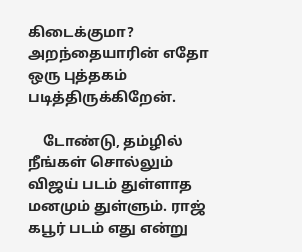கிடைக்குமா? அறந்தையாரின் எதோ ஒரு புத்தகம் படித்திருக்கிறேன்.

    டோண்டு, தம்ழில் நீங்கள் சொல்லும் விஜய் படம் துள்ளாத மனமும் துள்ளும். ராஜ் கபூர் படம் எது என்று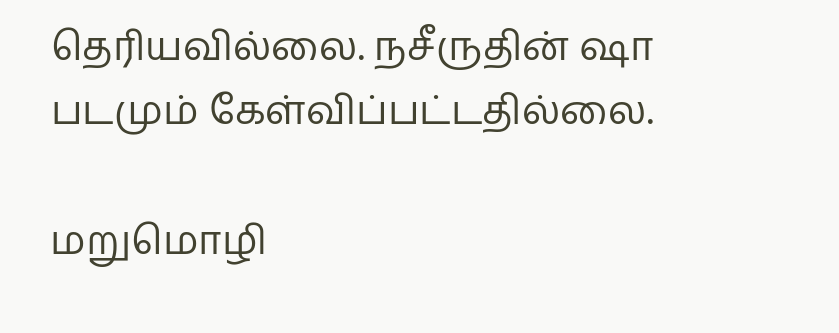தெரியவில்லை. நசீருதின் ஷா படமும் கேள்விப்பட்டதில்லை.

மறுமொழி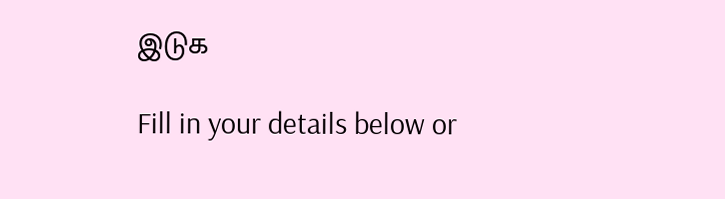இடுக

Fill in your details below or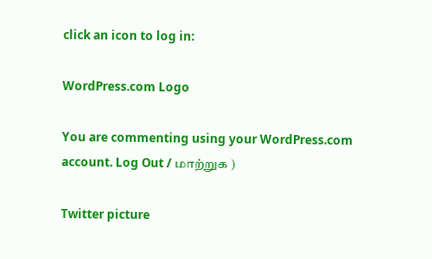click an icon to log in:

WordPress.com Logo

You are commenting using your WordPress.com account. Log Out / மாற்றுக )

Twitter picture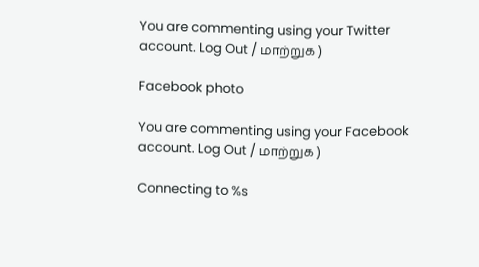You are commenting using your Twitter account. Log Out / மாற்றுக )

Facebook photo

You are commenting using your Facebook account. Log Out / மாற்றுக )

Connecting to %s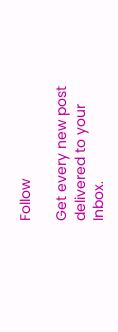Follow

Get every new post delivered to your Inbox.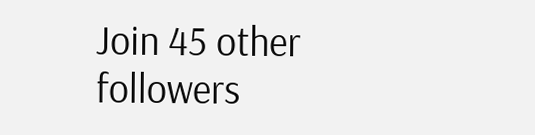Join 45 other followers